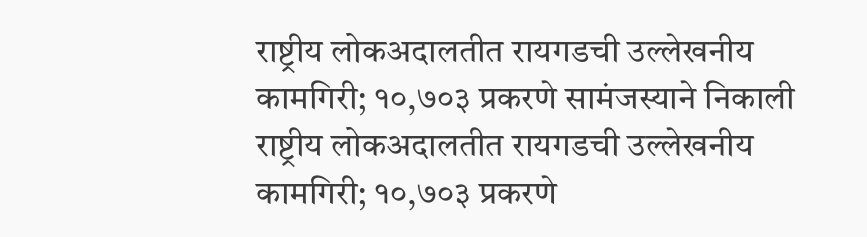राष्ट्रीय लोकअदालतीत रायगडची उल्लेखनीय कामगिरी; १०,७०३ प्रकरणे सामंजस्याने निकाली
राष्ट्रीय लोकअदालतीत रायगडची उल्लेखनीय कामगिरी; १०,७०३ प्रकरणे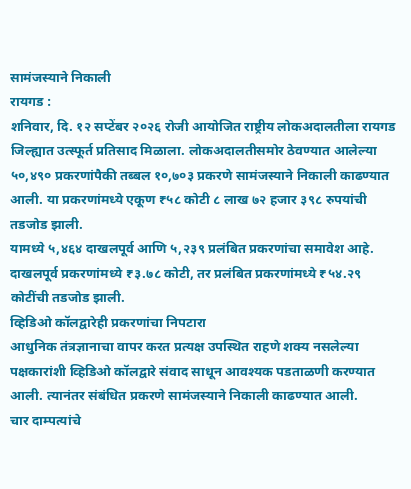सामंजस्याने निकाली
रायगड :
शनिवार, दि. १२ सप्टेंबर २०२६ रोजी आयोजित राष्ट्रीय लोकअदालतीला रायगड जिल्ह्यात उत्स्फूर्त प्रतिसाद मिळाला. लोकअदालतीसमोर ठेवण्यात आलेल्या ५०,४९० प्रकरणांपैकी तब्बल १०,७०३ प्रकरणे सामंजस्याने निकाली काढण्यात आली. या प्रकरणांमध्ये एकूण ₹५८ कोटी ८ लाख ७२ हजार ३९८ रुपयांची तडजोड झाली.
यामध्ये ५,४६४ दाखलपूर्व आणि ५,२३९ प्रलंबित प्रकरणांचा समावेश आहे. दाखलपूर्व प्रकरणांमध्ये ₹३.७८ कोटी, तर प्रलंबित प्रकरणांमध्ये ₹५४.२९ कोटींची तडजोड झाली.
व्हिडिओ कॉलद्वारेही प्रकरणांचा निपटारा
आधुनिक तंत्रज्ञानाचा वापर करत प्रत्यक्ष उपस्थित राहणे शक्य नसलेल्या पक्षकारांशी व्हिडिओ कॉलद्वारे संवाद साधून आवश्यक पडताळणी करण्यात आली. त्यानंतर संबंधित प्रकरणे सामंजस्याने निकाली काढण्यात आली.
चार दाम्पत्यांचे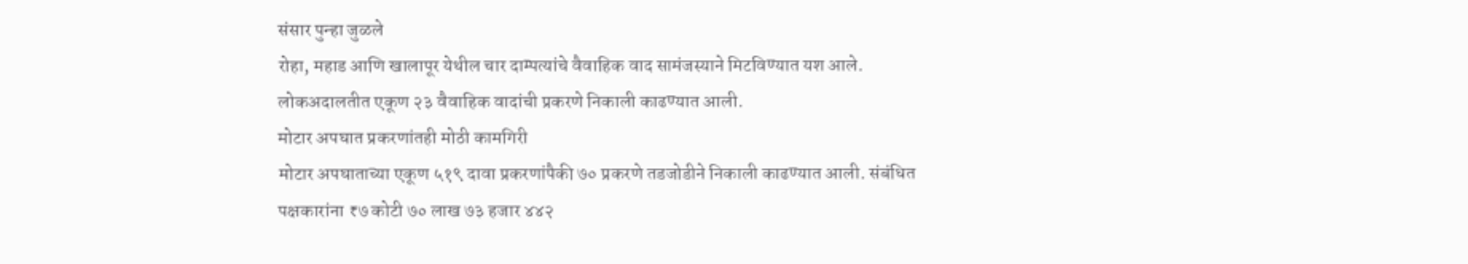संसार पुन्हा जुळले
रोहा, महाड आणि खालापूर येथील चार दाम्पत्यांचे वैवाहिक वाद सामंजस्याने मिटविण्यात यश आले. लोकअदालतीत एकूण २३ वैवाहिक वादांची प्रकरणे निकाली काढण्यात आली.
मोटार अपघात प्रकरणांतही मोठी कामगिरी
मोटार अपघाताच्या एकूण ५१९ दावा प्रकरणांपैकी ७० प्रकरणे तडजोडीने निकाली काढण्यात आली. संबंधित पक्षकारांना ₹७ कोटी ७० लाख ७३ हजार ४४२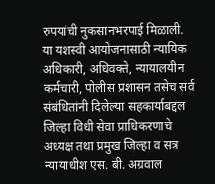रुपयांची नुकसानभरपाई मिळाली.
या यशस्वी आयोजनासाठी न्यायिक अधिकारी, अधिवक्ते, न्यायालयीन कर्मचारी, पोलीस प्रशासन तसेच सर्व संबंधितांनी दिलेल्या सहकार्याबद्दल जिल्हा विधी सेवा प्राधिकरणाचे अध्यक्ष तथा प्रमुख जिल्हा व सत्र न्यायाधीश एस. बी. अग्रवाल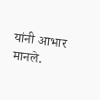यांनी आभार मानले.